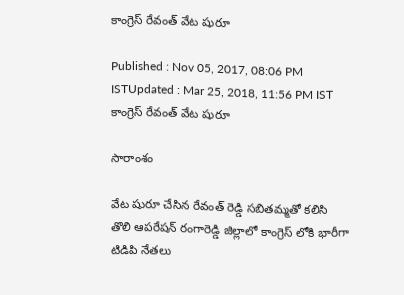కాంగ్రెస్ రేవంత్ వేట షురూ

Published : Nov 05, 2017, 08:06 PM ISTUpdated : Mar 25, 2018, 11:56 PM IST
కాంగ్రెస్ రేవంత్ వేట షురూ

సారాంశం

వేట షురూ చేసిన రేవంత్ రెడ్డి సబితమ్మతో కలిసి తొలి ఆపరేషన్ రంగారెడ్డి జిల్లాలో కాంగ్రెస్ లోకి భారీగా టిడిపి నేతలు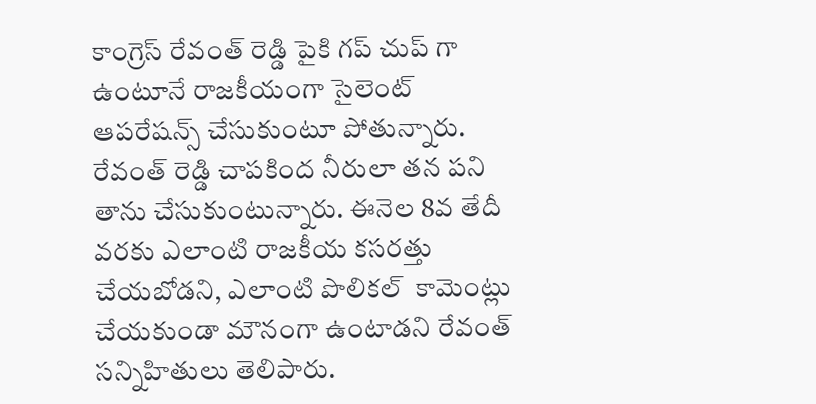కాంగ్రెస్ రేవంత్ రెడ్డి పైకి గప్ చుప్ గా ఉంటూనే రాజకీయంగా సైలెంట్ ఆపరేషన్స్ చేసుకుంటూ పోతున్నారు. రేవంత్ రెడ్డి చాపకింద నీరులా తన పని తాను చేసుకుంటున్నారు. ఈనెల 8వ తేదీ వరకు ఎలాంటి రాజకీయ కసరత్తు చేయబోడని, ఎలాంటి పొలికల్  కామెంట్లు చేయకుండా మౌనంగా ఉంటాడని రేవంత్ సన్నిహితులు తెలిపారు.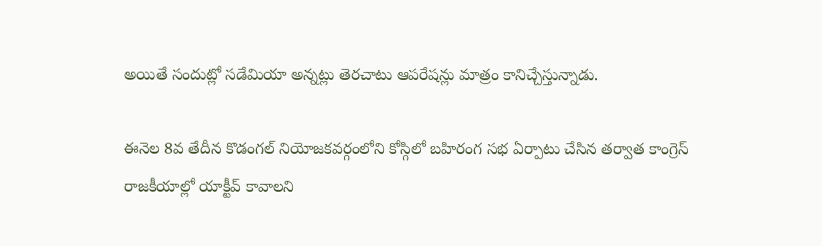అయితే సందుట్లో సడేమియా అన్నట్లు తెరచాటు ఆపరేషన్లు మాత్రం కానిచ్చేస్తున్నాడు.

ఈనెల 8వ తేదీన కొడంగల్ నియోజకవర్గంలోని కోస్గిలో బహిరంగ సభ ఏర్పాటు చేసిన తర్వాత కాంగ్రెస్ రాజకీయాల్లో యాక్టీవ్ కావాలని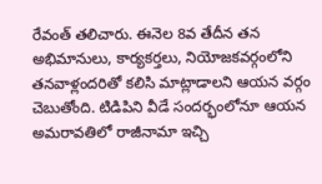రేవంత్ తలిచారు. ఈనెల 8వ తేదీన తన అభిమానులు, కార్యకర్తలు, నియోజకవర్గంలోని తనవాళ్లందరితో కలిసి మాట్లాడాలని ఆయన వర్గం చెబుతోంది. టిడిపిని వీడే సందర్భంలోనూ ఆయన అమరావతిలో రాజీనామా ఇచ్చి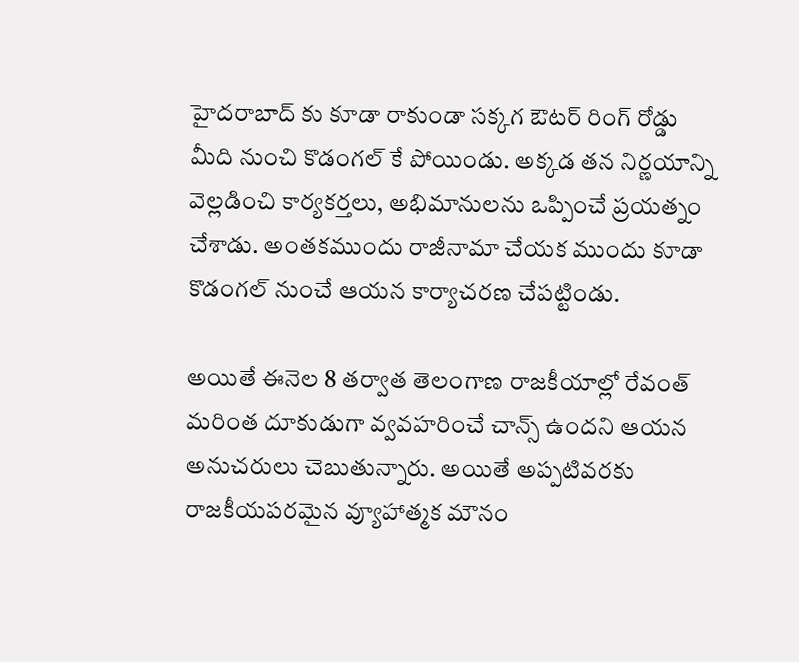హైదరాబాద్ కు కూడా రాకుండా సక్కగ ఔటర్ రింగ్ రోడ్డు మీది నుంచి కొడంగల్ కే పోయిండు. అక్కడ తన నిర్ణయాన్ని వెల్లడించి కార్యకర్తలు, అభిమానులను ఒప్పించే ప్రయత్నం చేశాడు. అంతకముందు రాజీనామా చేయక ముందు కూడా కొడంగల్ నుంచే ఆయన కార్యాచరణ చేపట్టిండు.

అయితే ఈనెల 8 తర్వాత తెలంగాణ రాజకీయాల్లో రేవంత్ మరింత దూకుడుగా వ్వవహరించే చాన్స్ ఉందని ఆయన అనుచరులు చెబుతున్నారు. అయితే అప్పటివరకు రాజకీయపరమైన వ్యూహాత్మక మౌనం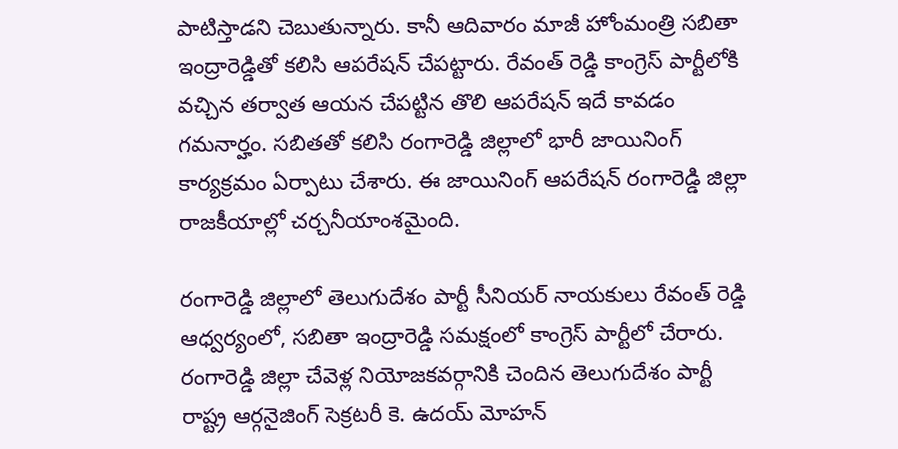పాటిస్తాడని చెబుతున్నారు. కానీ ఆదివారం మాజీ హోంమంత్రి సబితా ఇంద్రారెడ్డితో కలిసి ఆపరేషన్ చేపట్టారు. రేవంత్ రెడ్డి కాంగ్రెస్ పార్టీలోకి వచ్చిన తర్వాత ఆయన చేపట్టిన తొలి ఆపరేషన్ ఇదే కావడం గమనార్హం. సబితతో కలిసి రంగారెడ్డి జిల్లాలో భారీ జాయినింగ్ కార్యక్రమం ఏర్పాటు చేశారు. ఈ జాయినింగ్ ఆపరేషన్ రంగారెడ్డి జిల్లా రాజకీయాల్లో చర్చనీయాంశమైంది.

రంగారెడ్డి జిల్లాలో తెలుగుదేశం పార్టీ సీనియర్ నాయకులు రేవంత్ రెడ్డి ఆధ్వర్యంలో, సబితా ఇంద్రారెడ్డి సమక్షంలో కాంగ్రెస్ పార్టీలో చేరారు. రంగారెడ్డి జిల్లా చేవెళ్ల నియోజకవర్గానికి చెందిన తెలుగుదేశం పార్టీ రాష్ట్ర ఆర్గనైజింగ్ సెక్రటరీ కె. ఉదయ్ మోహన్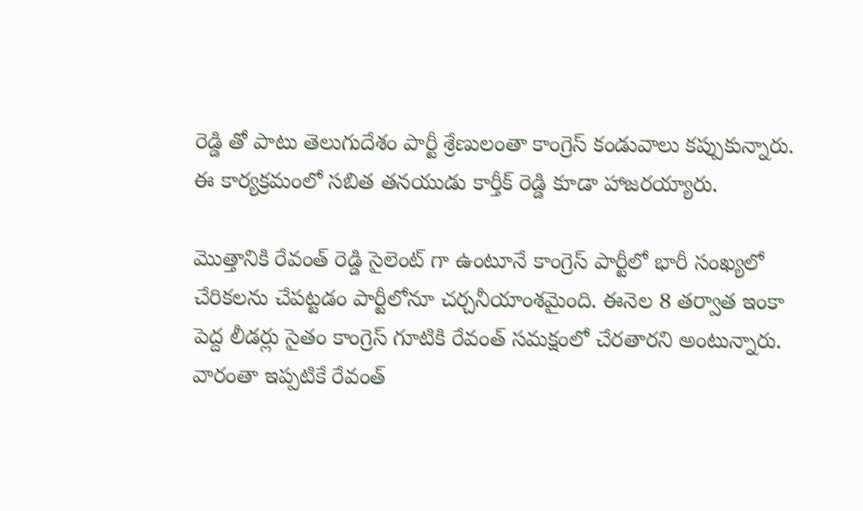రెడ్డి తో పాటు తెలుగుదేశం పార్టీ శ్రేణులంతా కాంగ్రెస్ కండువాలు కప్పుకున్నారు. ఈ కార్యక్రమంలో సబిత తనయుడు కార్తీక్ రెడ్డి కూడా హాజరయ్యారు.

మొత్తానికి రేవంత్ రెడ్డి సైలెంట్ గా ఉంటూనే కాంగ్రెస్ పార్టీలో భారీ సంఖ్యలో చేరికలను చేపట్టడం పార్టీలోనూ చర్చనీయాంశమైంది. ఈనెల 8 తర్వాత ఇంకా పెద్ద లీడర్లు సైతం కాంగ్రెస్ గూటికి రేవంత్ సమక్షంలో చేరతారని అంటున్నారు. వారంతా ఇప్పటికే రేవంత్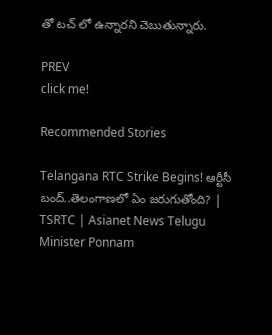తో టచ్ లో ఉన్నారని చెబుతున్నారు.

PREV
click me!

Recommended Stories

Telangana RTC Strike Begins! ఆర్టీసీ బంద్..తెలంగాణలో ఏం జరుగుతోంది? | TSRTC | Asianet News Telugu
Minister Ponnam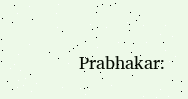Prabhakar: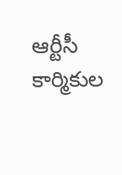ఆర్టీసీ కార్మికుల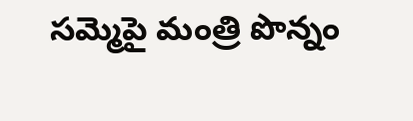సమ్మెపై మంత్రి పొన్నం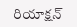రియాక్షన్‌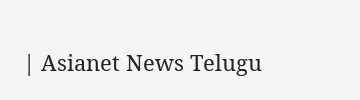| Asianet News Telugu